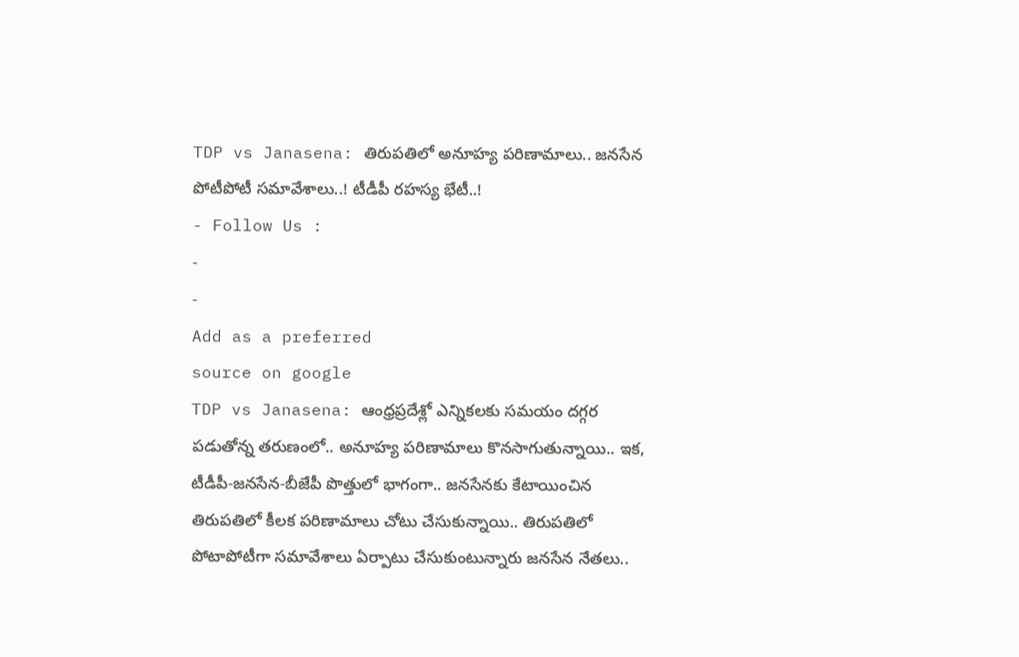TDP vs Janasena: తిరుపతిలో అనూహ్య పరిణామాలు.. జనసేన పోటీపోటీ సమావేశాలు..! టీడీపీ రహస్య భేటీ..!
- Follow Us :
-
-
Add as a preferred
source on google
TDP vs Janasena: ఆంధ్రప్రదేశ్లో ఎన్నికలకు సమయం దగ్గర పడుతోన్న తరుణంలో.. అనూహ్య పరిణామాలు కొనసాగుతున్నాయి.. ఇక, టీడీపీ-జనసేన-బీజేపీ పొత్తులో భాగంగా.. జనసేనకు కేటాయించిన తిరుపతిలో కీలక పరిణామాలు చోటు చేసుకున్నాయి.. తిరుపతిలో పోటాపోటీగా సమావేశాలు ఏర్పాటు చేసుకుంటున్నారు జనసేన నేతలు..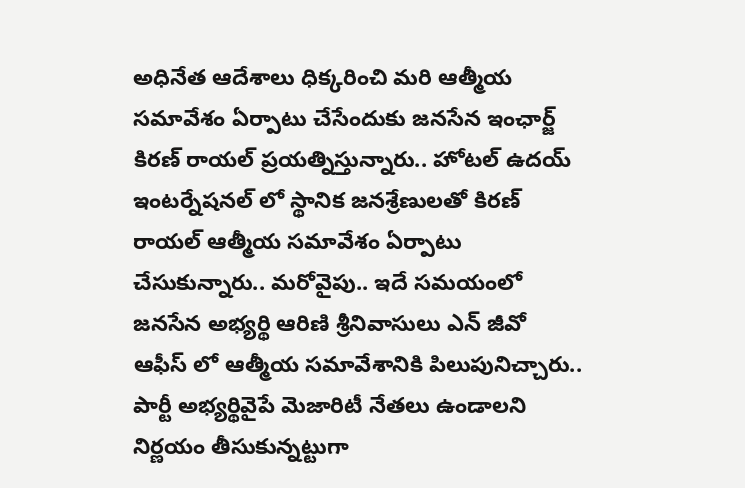అధినేత ఆదేశాలు ధిక్కరించి మరి ఆత్మీయ సమావేశం ఏర్పాటు చేసేందుకు జనసేన ఇంఛార్జ్ కిరణ్ రాయల్ ప్రయత్నిస్తున్నారు.. హోటల్ ఉదయ్ ఇంటర్నేషనల్ లో స్థానిక జనశ్రేణులతో కిరణ్ రాయల్ ఆత్మీయ సమావేశం ఏర్పాటు చేసుకున్నారు.. మరోవైపు.. ఇదే సమయంలో జనసేన అభ్యర్థి ఆరిణి శ్రీనివాసులు ఎన్ జీవో ఆఫీస్ లో ఆత్మీయ సమావేశానికి పిలుపునిచ్చారు.. పార్టీ అభ్యర్థివైపే మెజారిటీ నేతలు ఉండాలని నిర్ణయం తీసుకున్నట్టుగా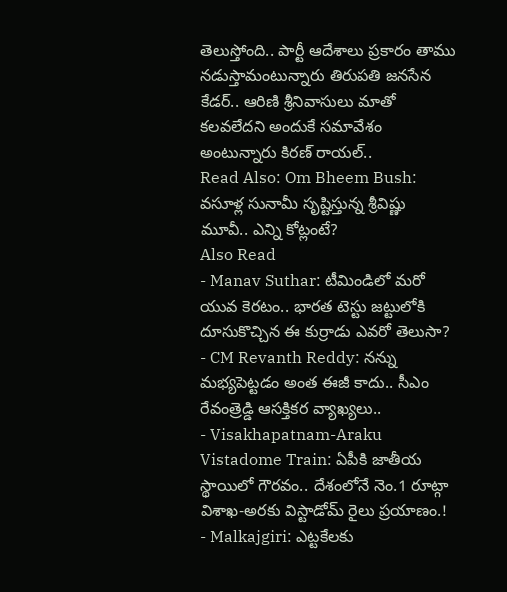తెలుస్తోంది.. పార్టీ ఆదేశాలు ప్రకారం తాము నడుస్తామంటున్నారు తిరుపతి జనసేన కేడర్.. ఆరిణి శ్రీనివాసులు మాతో కలవలేదని అందుకే సమావేశం అంటున్నారు కిరణ్ రాయల్..
Read Also: Om Bheem Bush: వసూళ్ల సునామీ సృష్టిస్తున్న శ్రీవిష్ణు మూవీ.. ఎన్ని కోట్లంటే?
Also Read
- Manav Suthar: టీమిండిలో మరో యువ కెరటం.. భారత టెస్టు జట్టులోకి దూసుకొచ్చిన ఈ కుర్రాడు ఎవరో తెలుసా?
- CM Revanth Reddy: నన్ను మభ్యపెట్టడం అంత ఈజీ కాదు.. సీఎం రేవంత్రెడ్డి ఆసక్తికర వ్యాఖ్యలు..
- Visakhapatnam-Araku Vistadome Train: ఏపీకి జాతీయ స్థాయిలో గౌరవం.. దేశంలోనే నెం.1 రూట్గా విశాఖ-అరకు విస్టాడోమ్ రైలు ప్రయాణం.!
- Malkajgiri: ఎట్టకేలకు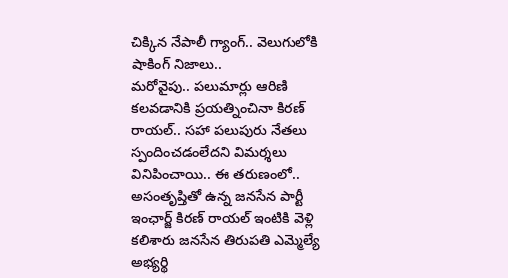చిక్కిన నేపాలీ గ్యాంగ్.. వెలుగులోకి షాకింగ్ నిజాలు..
మరోవైపు.. పలుమార్లు ఆరిణి కలవడానికి ప్రయత్నించినా కిరణ్ రాయల్.. సహా పలుపురు నేతలు స్పందించడంలేదని విమర్శలు వినిపించాయి.. ఈ తరుణంలో.. అసంతృప్తితో ఉన్న జనసేన పార్టీ ఇంఛార్జ్ కిరణ్ రాయల్ ఇంటికి వెళ్లి కలిశారు జనసేన తిరుపతి ఎమ్మెల్యే అభ్యర్థి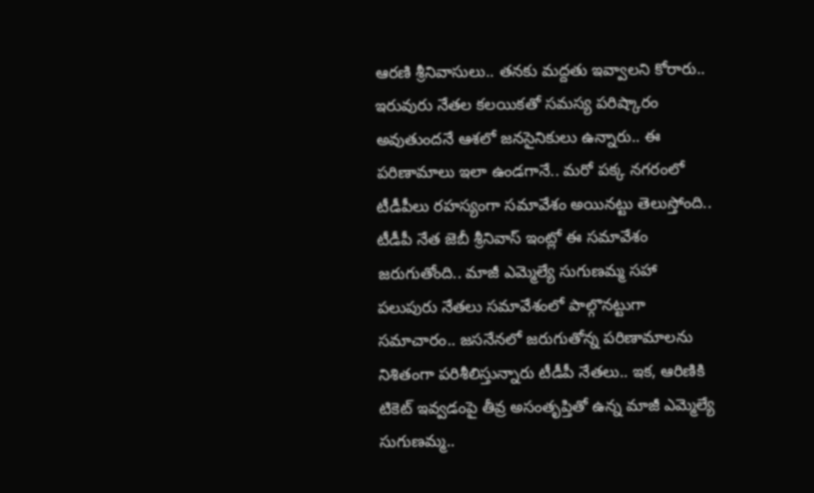ఆరణి శ్రీనివాసులు.. తనకు మద్దతు ఇవ్వాలని కోరారు.. ఇరువురు నేతల కలయికతో సమస్య పరిష్కారం అవుతుందనే ఆశలో జనసైనికులు ఉన్నారు.. ఈ పరిణామాలు ఇలా ఉండగానే.. మరో పక్క నగరంలో టీడీపీలు రహస్యంగా సమావేశం అయినట్టు తెలుస్తోంది.. టీడీపీ నేత జెబీ శ్రీనివాస్ ఇంట్లో ఈ సమావేశం జరుగుతోంది.. మాజీ ఎమ్మెల్యే సుగుణమ్మ సహా పలుపురు నేతలు సమావేశంలో పాల్గొనట్టుగా సమాచారం.. జసనేనలో జరుగుతోన్న పరిణామాలను నిశితంగా పరిశీలిస్తున్నారు టీడీపీ నేతలు.. ఇక, ఆరిణికి టికెట్ ఇవ్వడంపై తీవ్ర అసంతృప్తితో ఉన్న మాజీ ఎమ్మెల్యే సుగుణమ్మ..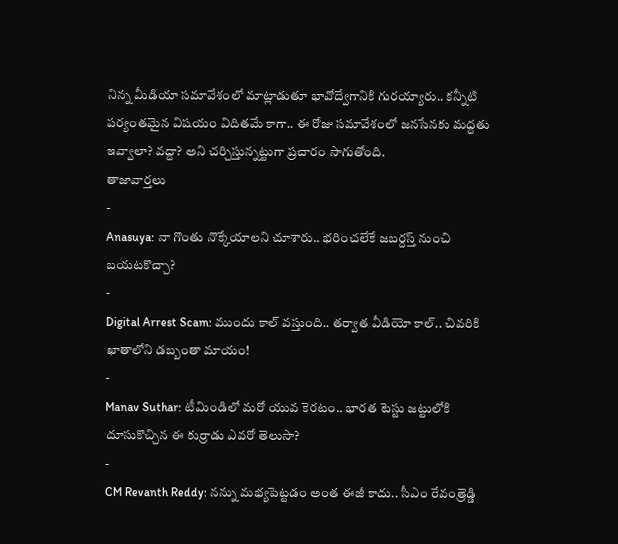నిన్న మీడియా సమావేశంలో మాట్లాడుతూ భావోద్వేగానికి గురయ్యారు.. కన్నీటి పర్యంతమైన విషయం విదితమే కాగా.. ఈ రోజు సమావేశంలో జనసేనకు మద్దతు ఇవ్వాలా? వద్దా? అని చర్చిస్తున్నట్టుగా ప్రచారం సాగుతోంది.
తాజావార్తలు
-
Anasuya: నా గొంతు నొక్కేయాలని చూశారు.. భరించలేకే జబర్దస్త్ నుంచి బయటకొచ్చా?
-
Digital Arrest Scam: ముందు కాల్ వస్తుంది.. తర్వాత వీడియో కాల్.. చివరికి ఖాతాలోని డబ్బంతా మాయం!
-
Manav Suthar: టీమిండిలో మరో యువ కెరటం.. భారత టెస్టు జట్టులోకి దూసుకొచ్చిన ఈ కుర్రాడు ఎవరో తెలుసా?
-
CM Revanth Reddy: నన్ను మభ్యపెట్టడం అంత ఈజీ కాదు.. సీఎం రేవంత్రెడ్డి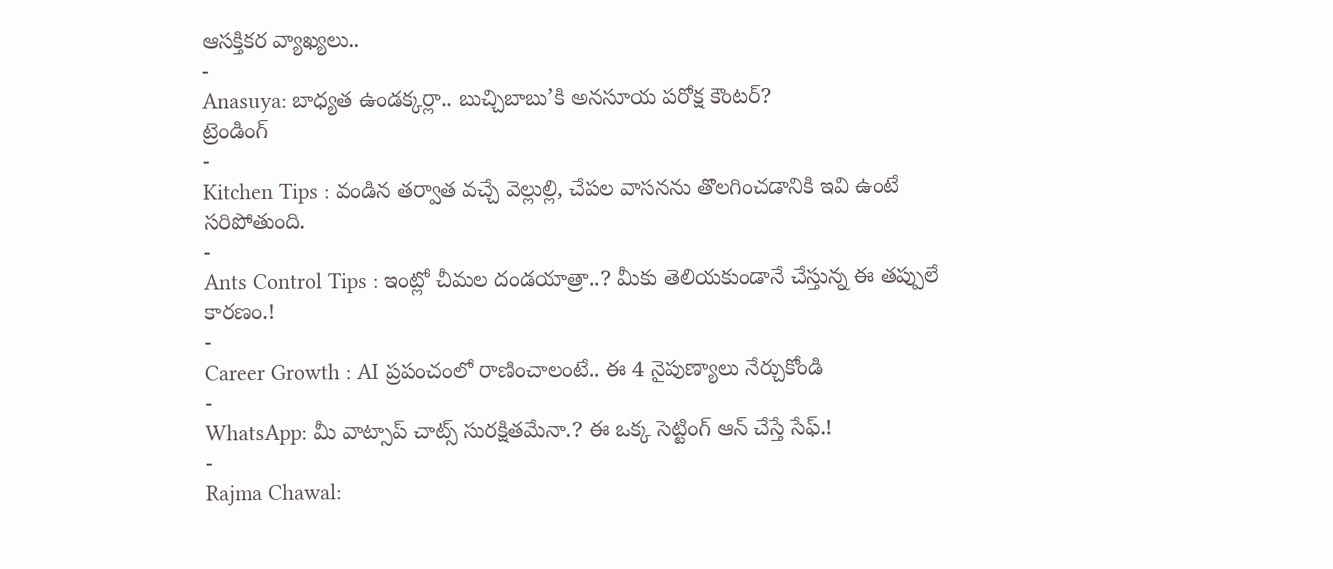ఆసక్తికర వ్యాఖ్యలు..
-
Anasuya: బాధ్యత ఉండక్కర్లా.. బుచ్చిబాబు’కి అనసూయ పరోక్ష కౌంటర్?
ట్రెండింగ్
-
Kitchen Tips : వండిన తర్వాత వచ్చే వెల్లుల్లి, చేపల వాసనను తొలగించడానికి ఇవి ఉంటే సరిపోతుంది.
-
Ants Control Tips : ఇంట్లో చీమల దండయాత్రా..? మీకు తెలియకుండానే చేస్తున్న ఈ తప్పులే కారణం.!
-
Career Growth : AI ప్రపంచంలో రాణించాలంటే.. ఈ 4 నైపుణ్యాలు నేర్చుకోండి
-
WhatsApp: మీ వాట్సాప్ చాట్స్ సురక్షితమేనా.? ఈ ఒక్క సెట్టింగ్ ఆన్ చేస్తే సేఫ్.!
-
Rajma Chawal: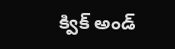క్విక్ అండ్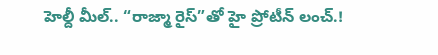హెల్దీ మీల్.. “రాజ్మా రైస్”తో హై ప్రోటీన్ లంచ్.!